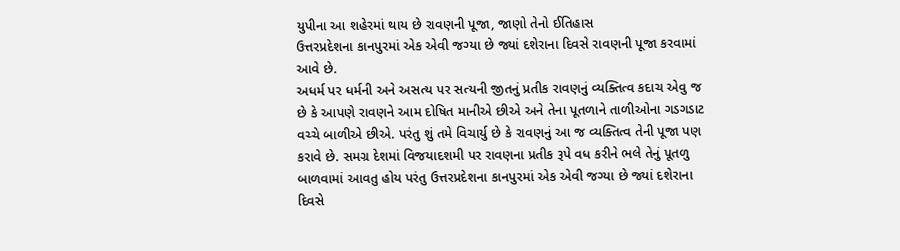યુપીના આ શહેરમાં થાય છે રાવણની પૂજા, જાણો તેનો ઈતિહાસ
ઉત્તરપ્રદેશના કાનપુરમાં એક એવી જગ્યા છે જ્યાં દશેરાના દિવસે રાવણની પૂજા કરવામાં આવે છે.
અધર્મ પર ધર્મની અને અસત્ય પર સત્યની જીતનું પ્રતીક રાવણનું વ્યક્તિત્વ કદાચ એવુ જ છે કે આપણે રાવણને આમ દોષિત માનીએ છીએ અને તેના પૂતળાને તાળીઓના ગડગડાટ વચ્ચે બાળીએ છીએ. પરંતુ શું તમે વિચાર્યુ છે કે રાવણનું આ જ વ્યક્તિત્વ તેની પૂજા પણ કરાવે છે. સમગ્ર દેશમાં વિજયાદશમી પર રાવણના પ્રતીક રૂપે વધ કરીને ભલે તેનું પૂતળુ બાળવામાં આવતુ હોય પરંતુ ઉત્તરપ્રદેશના કાનપુરમાં એક એવી જગ્યા છે જ્યાં દશેરાના દિવસે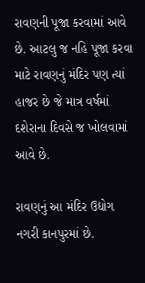રાવણની પૂજા કરવામાં આવે છે. આટલુ જ નહિ પૂજા કરવા માટે રાવણનું મંદિર પણ ત્યાં હાજર છે જે માત્ર વર્ષમાં દશેરાના દિવસે જ ખોલવામાં આવે છે.

રાવણનું આ મંદિર ઉદ્યોગ નગરી કાનપુરમાં છે.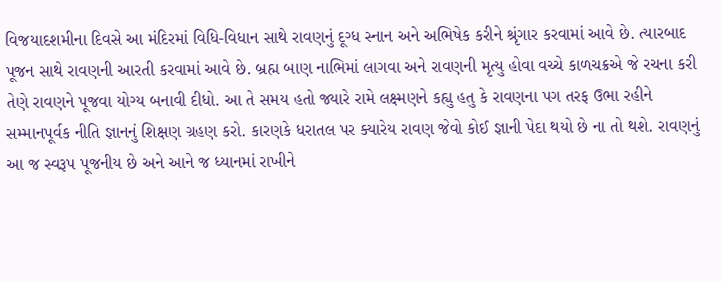વિજયાદશમીના દિવસે આ મંદિરમાં વિધિ-વિધાન સાથે રાવણનું દૂગ્ધ સ્નાન અને અભિષેક કરીને શ્રૃંગાર કરવામાં આવે છે. ત્યારબાદ પૂજન સાથે રાવણની આરતી કરવામાં આવે છે. બ્રહ્મ બાણ નાભિમાં લાગવા અને રાવણની મૃત્યુ હોવા વચ્ચે કાળચક્રએ જે રચના કરી તેણે રાવણને પૂજવા યોગ્ય બનાવી દીધો. આ તે સમય હતો જ્યારે રામે લક્ષ્મણને કહ્યુ હતુ કે રાવણના પગ તરફ ઉભા રહીને સમ્માનપૂર્વક નીતિ જ્ઞાનનું શિક્ષણ ગ્રહણ કરો. કારણકે ધરાતલ પર ક્યારેય રાવણ જેવો કોઈ જ્ઞાની પેદા થયો છે ના તો થશે. રાવણનું આ જ સ્વરૂપ પૂજનીય છે અને આને જ ધ્યાનમાં રાખીને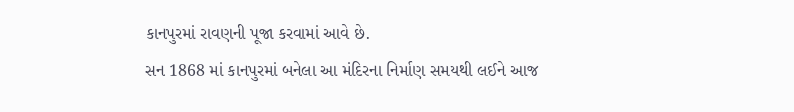કાનપુરમાં રાવણની પૂજા કરવામાં આવે છે.
સન 1868 માં કાનપુરમાં બનેલા આ મંદિરના નિર્માણ સમયથી લઈને આજ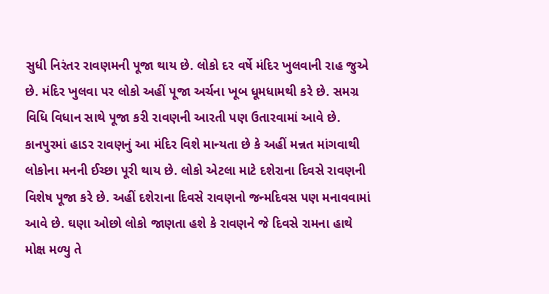સુધી નિરંતર રાવણમની પૂજા થાય છે. લોકો દર વર્ષે મંદિર ખુલવાની રાહ જુએ છે. મંદિર ખુલવા પર લોકો અહીં પૂજા અર્ચના ખૂબ ધૂમધામથી કરે છે. સમગ્ર વિધિ વિધાન સાથે પૂજા કરી રાવણની આરતી પણ ઉતારવામાં આવે છે. કાનપુરમાં હાડર રાવણનું આ મંદિર વિશે માન્યતા છે કે અહીં મન્નત માંગવાથી લોકોના મનની ઈચ્છા પૂરી થાય છે. લોકો એટલા માટે દશેરાના દિવસે રાવણની વિશેષ પૂજા કરે છે. અહીં દશેરાના દિવસે રાવણનો જન્મદિવસ પણ મનાવવામાં આવે છે. ઘણા ઓછો લોકો જાણતા હશે કે રાવણને જે દિવસે રામના હાથે મોક્ષ મળ્યુ તે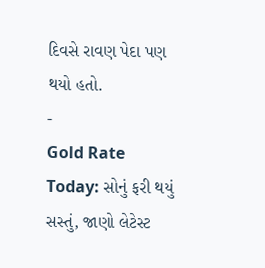દિવસે રાવણ પેદા પણ થયો હતો.
-
Gold Rate Today: સોનું ફરી થયું સસ્તું, જાણો લેટેસ્ટ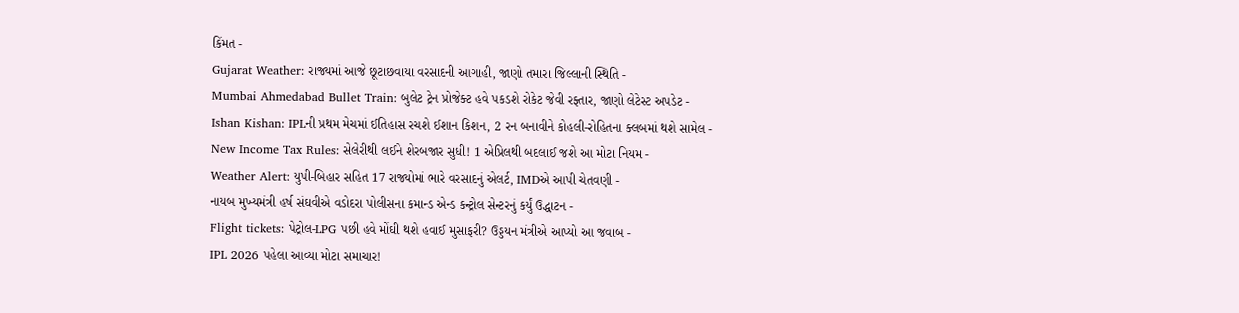કિંમત -
Gujarat Weather: રાજ્યમાં આજે છૂટાછવાયા વરસાદની આગાહી, જાણો તમારા જિલ્લાની સ્થિતિ -
Mumbai Ahmedabad Bullet Train: બુલેટ ટ્રેન પ્રોજેક્ટ હવે પકડશે રોકેટ જેવી રફ્તાર, જાણો લેટેસ્ટ અપડેટ -
Ishan Kishan: IPLની પ્રથમ મેચમાં ઈતિહાસ રચશે ઈશાન કિશન, 2 રન બનાવીને કોહલી-રોહિતના ક્લબમાં થશે સામેલ -
New Income Tax Rules: સેલેરીથી લઈને શેરબજાર સુધી! 1 એપ્રિલથી બદલાઈ જશે આ મોટા નિયમ -
Weather Alert: યુપી-બિહાર સહિત 17 રાજ્યોમાં ભારે વરસાદનું એલર્ટ, IMDએ આપી ચેતવણી -
નાયબ મુખ્યમંત્રી હર્ષ સંઘવીએ વડોદરા પોલીસના કમાન્ડ એન્ડ કન્ટ્રોલ સેન્ટરનું કર્યું ઉદ્ધાટન -
Flight tickets: પેટ્રોલ-LPG પછી હવે મોંઘી થશે હવાઈ મુસાફરી? ઉડ્ડયન મંત્રીએ આપ્યો આ જવાબ -
IPL 2026 પહેલા આવ્યા મોટા સમાચાર!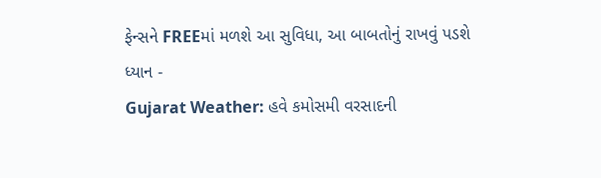ફેન્સને FREEમાં મળશે આ સુવિધા, આ બાબતોનું રાખવું પડશે ધ્યાન -
Gujarat Weather: હવે કમોસમી વરસાદની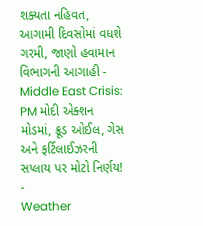શક્યતા નહિવત, આગામી દિવસોમાં વધશે ગરમી, જાણો હવામાન વિભાગની આગાહી -
Middle East Crisis: PM મોદી એક્શન મોડમાં, ક્રૂડ ઓઈલ, ગેસ અને ફર્ટિલાઈઝરની સપ્લાય પર મોટો નિર્ણય! -
Weather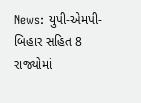News: યુપી-એમપી-બિહાર સહિત 8 રાજ્યોમાં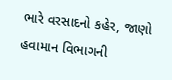ભારે વરસાદનો કહેર, જાણો હવામાન વિભાગની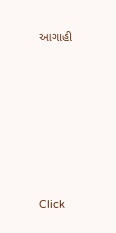આગાહી







Click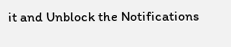it and Unblock the Notifications